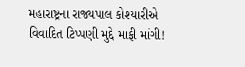મહારાષ્ટ્રના રાજ્યપાલ કોશ્યારીએ વિવાદિત ટિપ્પણી મુદ્દે માફી માંગી!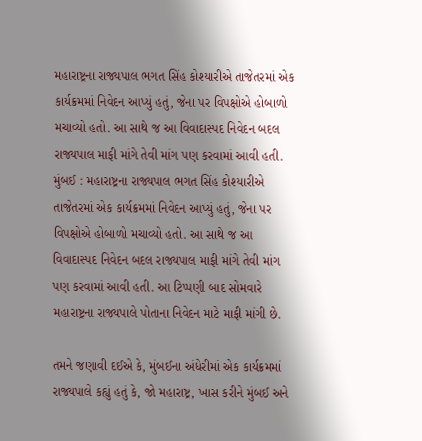મહારાષ્ટ્રના રાજ્યપાલ ભગત સિંહ કોશ્યારીએ તાજેતરમાં એક કાર્યક્રમમાં નિવેદન આપ્યું હતું, જેના પર વિપક્ષોએ હોબાળો મચાવ્યો હતો. આ સાથે જ આ વિવાદાસ્પદ નિવેદન બદલ રાજ્યપાલ માફી માંગે તેવી માંગ પણ કરવામાં આવી હતી.
મુંબઈ : મહારાષ્ટ્રના રાજ્યપાલ ભગત સિંહ કોશ્યારીએ તાજેતરમાં એક કાર્યક્રમમાં નિવેદન આપ્યું હતું, જેના પર વિપક્ષોએ હોબાળો મચાવ્યો હતો. આ સાથે જ આ વિવાદાસ્પદ નિવેદન બદલ રાજ્યપાલ માફી માંગે તેવી માંગ પણ કરવામાં આવી હતી. આ ટિપ્પણી બાદ સોમવારે મહારાષ્ટ્રના રાજ્યપાલે પોતાના નિવેદન માટે માફી માંગી છે.

તમને જણાવી દઈએ કે, મુંબઈના અંધેરીમાં એક કાર્યક્રમમાં રાજ્યપાલે કહ્યું હતું કે, જો મહારાષ્ટ્ર, ખાસ કરીને મુંબઈ અને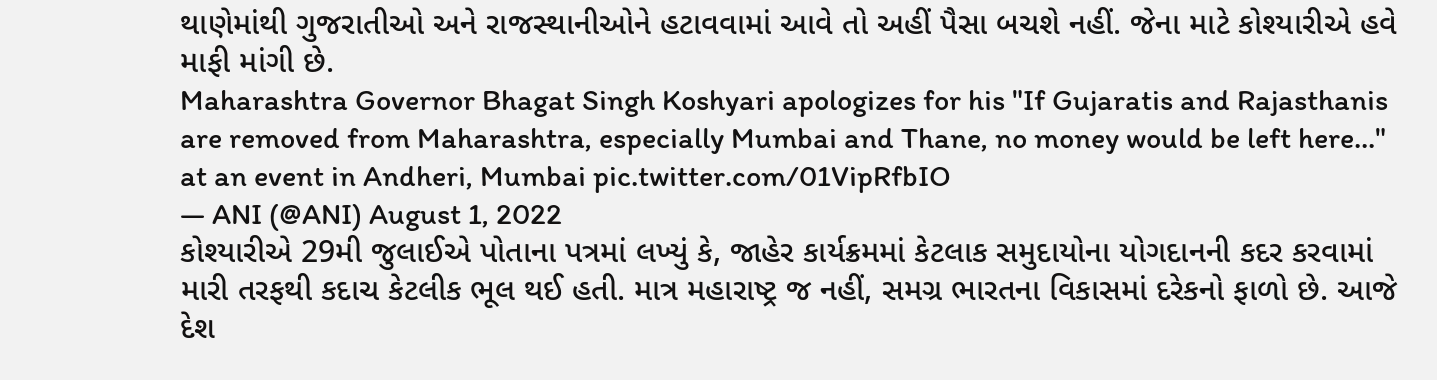થાણેમાંથી ગુજરાતીઓ અને રાજસ્થાનીઓને હટાવવામાં આવે તો અહીં પૈસા બચશે નહીં. જેના માટે કોશ્યારીએ હવે માફી માંગી છે.
Maharashtra Governor Bhagat Singh Koshyari apologizes for his "If Gujaratis and Rajasthanis are removed from Maharashtra, especially Mumbai and Thane, no money would be left here..." at an event in Andheri, Mumbai pic.twitter.com/01VipRfbIO
— ANI (@ANI) August 1, 2022
કોશ્યારીએ 29મી જુલાઈએ પોતાના પત્રમાં લખ્યું કે, જાહેર કાર્યક્રમમાં કેટલાક સમુદાયોના યોગદાનની કદર કરવામાં મારી તરફથી કદાચ કેટલીક ભૂલ થઈ હતી. માત્ર મહારાષ્ટ્ર જ નહીં, સમગ્ર ભારતના વિકાસમાં દરેકનો ફાળો છે. આજે દેશ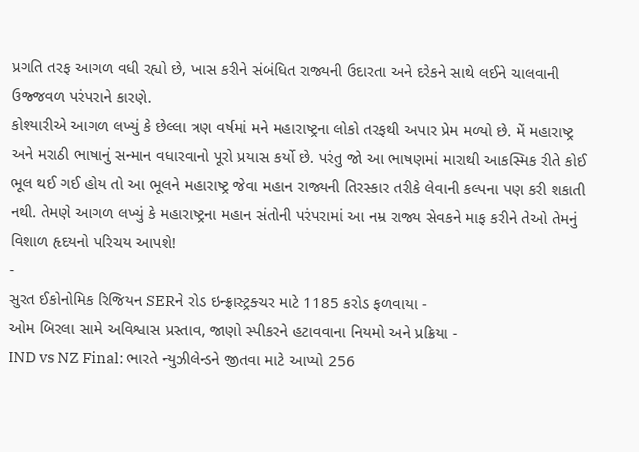પ્રગતિ તરફ આગળ વધી રહ્યો છે, ખાસ કરીને સંબંધિત રાજ્યની ઉદારતા અને દરેકને સાથે લઈને ચાલવાની ઉજ્જવળ પરંપરાને કારણે.
કોશ્યારીએ આગળ લખ્યું કે છેલ્લા ત્રણ વર્ષમાં મને મહારાષ્ટ્રના લોકો તરફથી અપાર પ્રેમ મળ્યો છે. મેં મહારાષ્ટ્ર અને મરાઠી ભાષાનું સન્માન વધારવાનો પૂરો પ્રયાસ કર્યો છે. પરંતુ જો આ ભાષણમાં મારાથી આકસ્મિક રીતે કોઈ ભૂલ થઈ ગઈ હોય તો આ ભૂલને મહારાષ્ટ્ર જેવા મહાન રાજ્યની તિરસ્કાર તરીકે લેવાની કલ્પના પણ કરી શકાતી નથી. તેમણે આગળ લખ્યું કે મહારાષ્ટ્રના મહાન સંતોની પરંપરામાં આ નમ્ર રાજ્ય સેવકને માફ કરીને તેઓ તેમનું વિશાળ હૃદયનો પરિચય આપશે!
-
સુરત ઈકોનોમિક રિજિયન SERને રોડ ઇન્ફ્રાસ્ટ્રક્ચર માટે 1185 કરોડ ફળવાયા -
ઓમ બિરલા સામે અવિશ્વાસ પ્રસ્તાવ, જાણો સ્પીકરને હટાવવાના નિયમો અને પ્રક્રિયા -
IND vs NZ Final: ભારતે ન્યુઝીલેન્ડને જીતવા માટે આપ્યો 256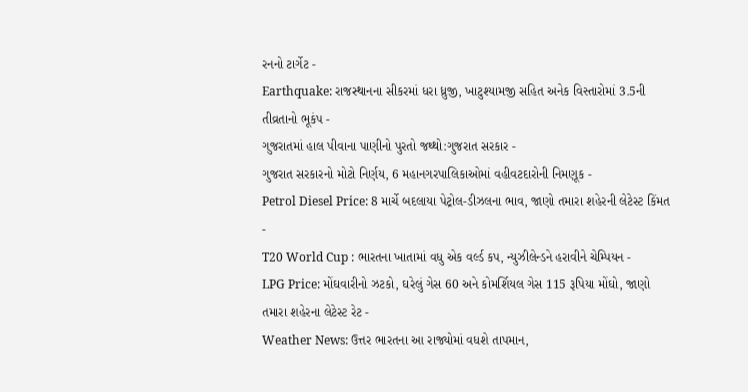રનનો ટાર્ગેટ -
Earthquake: રાજસ્થાનના સીકરમાં ધરા ધ્રુજી, ખાટુશ્યામજી સહિત અનેક વિસ્તારોમાં 3.5ની તીવ્રતાનો ભૂકંપ -
ગુજરાતમાં હાલ પીવાના પાણીનો પુરતો જથ્થો:ગુજરાત સરકાર -
ગુજરાત સરકારનો મોટો નિર્ણય, 6 મહાનગરપાલિકાઓમાં વહીવટદારોની નિમણૂક -
Petrol Diesel Price: 8 માર્ચે બદલાયા પેટ્રોલ-ડીઝલના ભાવ, જાણો તમારા શહેરની લેટેસ્ટ કિંમત -
T20 World Cup : ભારતના ખાતામાં વધુ એક વર્લ્ડ કપ, ન્યુઝીલેન્ડને હરાવીને ચેમ્પિયન -
LPG Price: મોંઘવારીનો ઝટકો, ઘરેલું ગેસ 60 અને કોમર્શિયલ ગેસ 115 રૂપિયા મોંઘો, જાણો તમારા શહેરના લેટેસ્ટ રેટ -
Weather News: ઉત્તર ભારતના આ રાજ્યોમાં વધશે તાપમાન,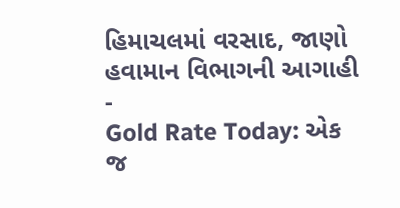હિમાચલમાં વરસાદ, જાણો હવામાન વિભાગની આગાહી -
Gold Rate Today: એક જ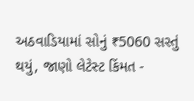અઠવાડિયામાં સોનું ₹5060 સસ્તું થયું, જાણો લેટેસ્ટ કિંમત -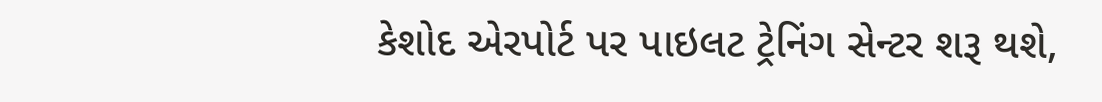કેશોદ એરપોર્ટ પર પાઇલટ ટ્રેનિંગ સેન્ટર શરૂ થશે,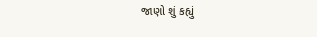જાણો શું કહ્યું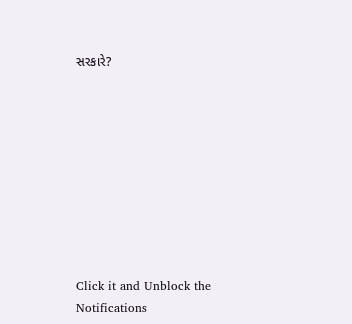સરકારે?









Click it and Unblock the Notifications